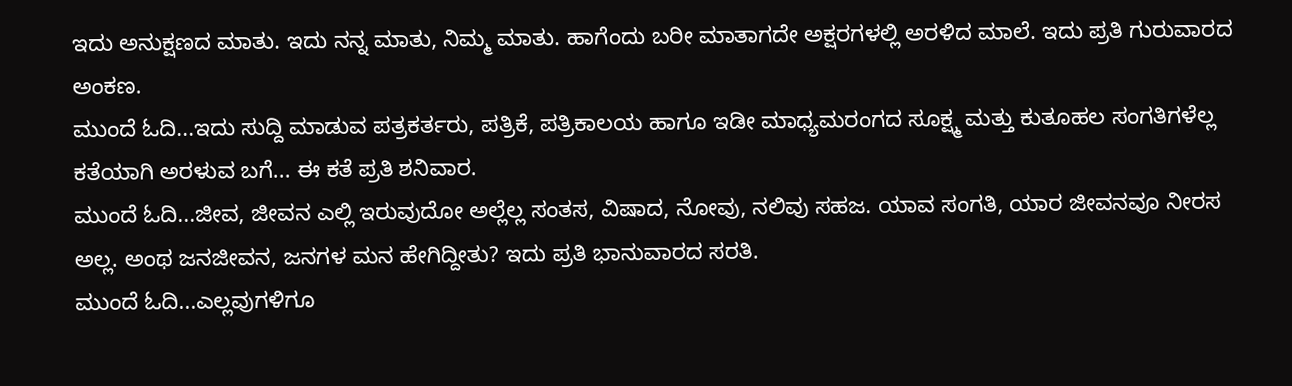ಇದು ಅನುಕ್ಷಣದ ಮಾತು. ಇದು ನನ್ನ ಮಾತು, ನಿಮ್ಮ ಮಾತು. ಹಾಗೆಂದು ಬರೀ ಮಾತಾಗದೇ ಅಕ್ಷರಗಳಲ್ಲಿ ಅರಳಿದ ಮಾಲೆ. ಇದು ಪ್ರತಿ ಗುರುವಾರದ ಅಂಕಣ.
ಮುಂದೆ ಓದಿ...ಇದು ಸುದ್ದಿ ಮಾಡುವ ಪತ್ರಕರ್ತರು, ಪತ್ರಿಕೆ, ಪತ್ರಿಕಾಲಯ ಹಾಗೂ ಇಡೀ ಮಾಧ್ಯಮರಂಗದ ಸೂಕ್ಷ್ಮ ಮತ್ತು ಕುತೂಹಲ ಸಂಗತಿಗಳೆಲ್ಲ ಕತೆಯಾಗಿ ಅರಳುವ ಬಗೆ... ಈ ಕತೆ ಪ್ರತಿ ಶನಿವಾರ.
ಮುಂದೆ ಓದಿ...ಜೀವ, ಜೀವನ ಎಲ್ಲಿ ಇರುವುದೋ ಅಲ್ಲೆಲ್ಲ ಸಂತಸ, ವಿಷಾದ, ನೋವು, ನಲಿವು ಸಹಜ. ಯಾವ ಸಂಗತಿ, ಯಾರ ಜೀವನವೂ ನೀರಸ ಅಲ್ಲ. ಅಂಥ ಜನಜೀವನ, ಜನಗಳ ಮನ ಹೇಗಿದ್ದೀತು? ಇದು ಪ್ರತಿ ಭಾನುವಾರದ ಸರತಿ.
ಮುಂದೆ ಓದಿ...ಎಲ್ಲವುಗಳಿಗೂ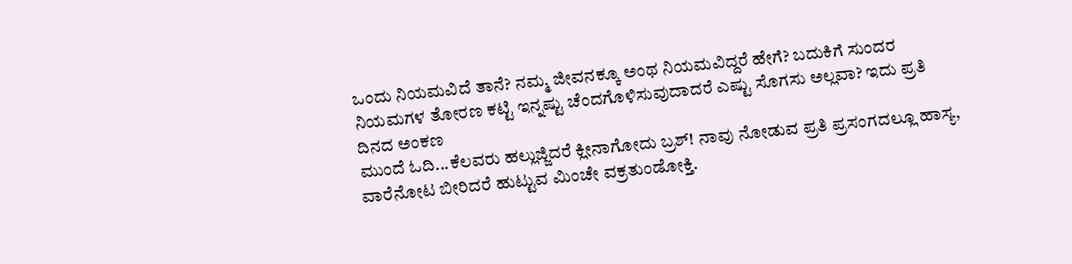ಒಂದು ನಿಯಮವಿದೆ ತಾನೆ? ನಮ್ಮ ಜೀವನಕ್ಕೂ ಅಂಥ ನಿಯಮವಿದ್ದರೆ ಹೇಗೆ? ಬದುಕಿಗೆ ಸುಂದರ ನಿಯಮಗಳ ತೋರಣ ಕಟ್ಟಿ ಇನ್ನಷ್ಟು ಚೆಂದಗೊಳಿಸುವುದಾದರೆ ಎಷ್ಟು ಸೊಗಸು ಅಲ್ಲವಾ? ಇದು ಪ್ರತಿ ದಿನದ ಅಂಕಣ
ಮುಂದೆ ಓದಿ...ಕೆಲವರು ಹಲ್ಲುಜ್ಜಿದರೆ ಕ್ಲೀನಾಗೋದು ಬ್ರಶ್! ನಾವು ನೋಡುವ ಪ್ರತಿ ಪ್ರಸಂಗದಲ್ಲೂ ಹಾಸ್ಯ, ವಾರೆನೋಟ ಬೀರಿದರೆ ಹುಟ್ಟುವ ಮಿಂಚೇ ವಕ್ರತುಂಡೋಕ್ತಿ.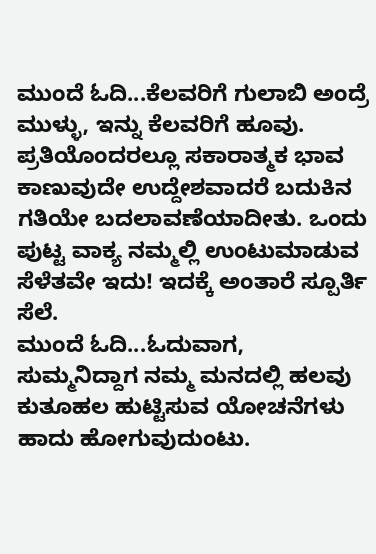ಮುಂದೆ ಓದಿ...ಕೆಲವರಿಗೆ ಗುಲಾಬಿ ಅಂದ್ರೆ ಮುಳ್ಳು, ಇನ್ನು ಕೆಲವರಿಗೆ ಹೂವು. ಪ್ರತಿಯೊಂದರಲ್ಲೂ ಸಕಾರಾತ್ಮಕ ಭಾವ ಕಾಣುವುದೇ ಉದ್ದೇಶವಾದರೆ ಬದುಕಿನ ಗತಿಯೇ ಬದಲಾವಣೆಯಾದೀತು. ಒಂದು ಪುಟ್ಟ ವಾಕ್ಯ ನಮ್ಮಲ್ಲಿ ಉಂಟುಮಾಡುವ ಸೆಳೆತವೇ ಇದು! ಇದಕ್ಕೆ ಅಂತಾರೆ ಸ್ಪೂರ್ತಿ ಸೆಲೆ.
ಮುಂದೆ ಓದಿ...ಓದುವಾಗ, ಸುಮ್ಮನಿದ್ದಾಗ ನಮ್ಮ ಮನದಲ್ಲಿ ಹಲವು ಕುತೂಹಲ ಹುಟ್ಟಿಸುವ ಯೋಚನೆಗಳು ಹಾದು ಹೋಗುವುದುಂಟು.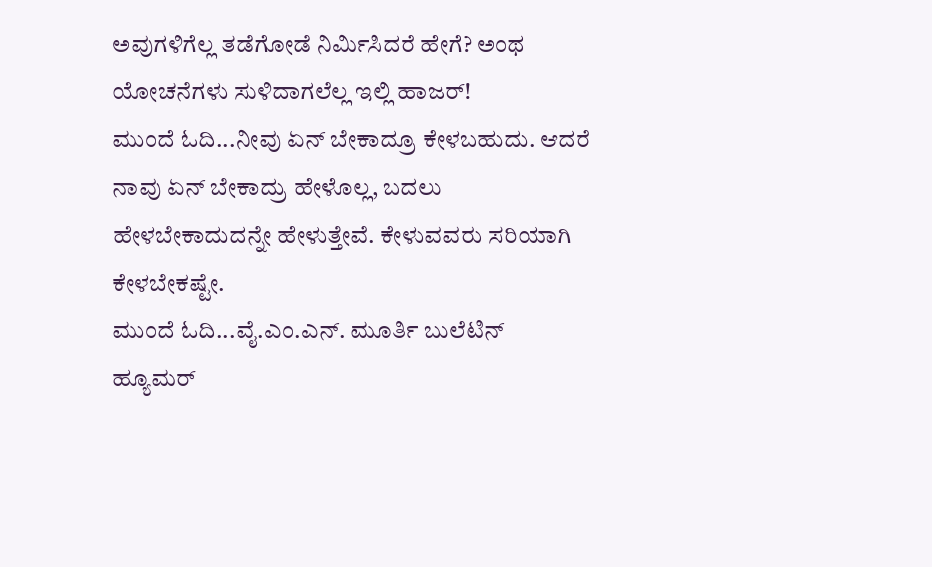ಅವುಗಳಿಗೆಲ್ಲ ತಡೆಗೋಡೆ ನಿರ್ಮಿಸಿದರೆ ಹೇಗೆ? ಅಂಥ ಯೋಚನೆಗಳು ಸುಳಿದಾಗಲೆಲ್ಲ ಇಲ್ಲಿ ಹಾಜರ್!
ಮುಂದೆ ಓದಿ...ನೀವು ಏನ್ ಬೇಕಾದ್ರೂ ಕೇಳಬಹುದು. ಆದರೆ ನಾವು ಏನ್ ಬೇಕಾದ್ರು ಹೇಳೊಲ್ಲ, ಬದಲು ಹೇಳಬೇಕಾದುದನ್ನೇ ಹೇಳುತ್ತೇವೆ. ಕೇಳುವವರು ಸರಿಯಾಗಿ ಕೇಳಬೇಕಷ್ಟೇ.
ಮುಂದೆ ಓದಿ...ವೈ.ಎಂ.ಎನ್. ಮೂರ್ತಿ ಬುಲೆಟಿನ್
ಹ್ಯೂಮರ್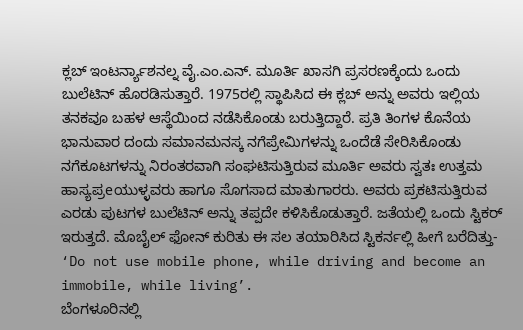ಕ್ಲಬ್ ಇಂಟರ್ನ್ಯಾಶನಲ್ನ ವೈ.ಎಂ.ಎನ್. ಮೂರ್ತಿ ಖಾಸಗಿ ಪ್ರಸರಣಕ್ಕೆಂದು ಒಂದು ಬುಲೆಟಿನ್ ಹೊರಡಿಸುತ್ತಾರೆ. 1975ರಲ್ಲಿ ಸ್ಥಾಪಿಸಿದ ಈ ಕ್ಲಬ್ ಅನ್ನು ಅವರು ಇಲ್ಲಿಯ ತನಕವೂ ಬಹಳ ಆಸ್ಥೆಯಿಂದ ನಡೆಸಿಕೊಂಡು ಬರುತ್ತಿದ್ದಾರೆ. ಪ್ರತಿ ತಿಂಗಳ ಕೊನೆಯ ಭಾನುವಾರ ದಂದು ಸಮಾನಮನಸ್ಕ ನಗೆಪ್ರೇಮಿಗಳನ್ನು ಒಂದೆಡೆ ಸೇರಿಸಿಕೊಂಡು ನಗೆಕೂಟಗಳನ್ನು ನಿರಂತರವಾಗಿ ಸಂಘಟಿಸುತ್ತಿರುವ ಮೂರ್ತಿ ಅವರು ಸ್ವತಃ ಉತ್ತಮ ಹಾಸ್ಯಪ್ರeಯುಳ್ಳವರು ಹಾಗೂ ಸೊಗಸಾದ ಮಾತುಗಾರರು. ಅವರು ಪ್ರಕಟಿಸುತ್ತಿರುವ ಎರಡು ಪುಟಗಳ ಬುಲೆಟಿನ್ ಅನ್ನು ತಪ್ಪದೇ ಕಳಿಸಿಕೊಡುತ್ತಾರೆ. ಜತೆಯಲ್ಲಿ ಒಂದು ಸ್ಟಿಕರ್ ಇರುತ್ತದೆ. ಮೊಬೈಲ್ ಫೋನ್ ಕುರಿತು ಈ ಸಲ ತಯಾರಿಸಿದ ಸ್ಟಿಕರ್ನಲ್ಲಿ ಹೀಗೆ ಬರೆದಿತ್ತು- ‘Do not use mobile phone, while driving and become an immobile, while living’.
ಬೆಂಗಳೂರಿನಲ್ಲಿ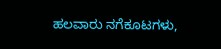ಹಲವಾರು ನಗೆಕೂಟಗಳು,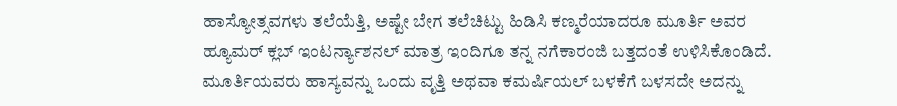ಹಾಸ್ಯೋತ್ಸವಗಳು ತಲೆಯೆತ್ತಿ, ಅಷ್ಟೇ ಬೇಗ ತಲೆಚಿಟ್ಟು ಹಿಡಿಸಿ ಕಣ್ಮರೆಯಾದರೂ ಮೂರ್ತಿ ಅವರ ಹ್ಯೂಮರ್ ಕ್ಲಬ್ ಇಂಟರ್ನ್ಯಾಶನಲ್ ಮಾತ್ರ ಇಂದಿಗೂ ತನ್ನ ನಗೆಕಾರಂಜಿ ಬತ್ತದಂತೆ ಉಳಿಸಿಕೊಂಡಿದೆ. ಮೂರ್ತಿಯವರು ಹಾಸ್ಯವನ್ನು ಒಂದು ವೃತ್ತಿ ಅಥವಾ ಕಮರ್ಷಿಯಲ್ ಬಳಕೆಗೆ ಬಳಸದೇ ಅದನ್ನು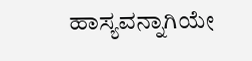ಹಾಸ್ಯವನ್ನಾಗಿಯೇ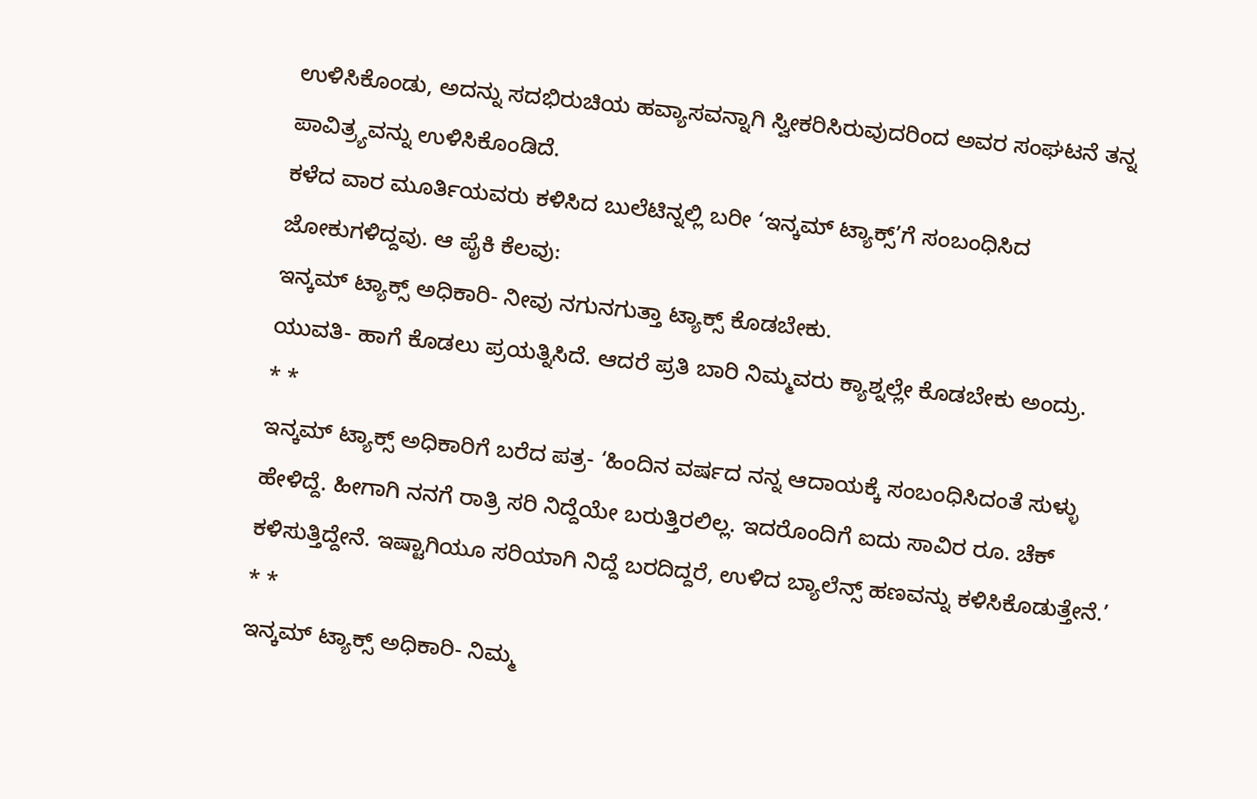ಉಳಿಸಿಕೊಂಡು, ಅದನ್ನು ಸದಭಿರುಚಿಯ ಹವ್ಯಾಸವನ್ನಾಗಿ ಸ್ವೀಕರಿಸಿರುವುದರಿಂದ ಅವರ ಸಂಘಟನೆ ತನ್ನ ಪಾವಿತ್ರ್ಯವನ್ನು ಉಳಿಸಿಕೊಂಡಿದೆ.
ಕಳೆದ ವಾರ ಮೂರ್ತಿಯವರು ಕಳಿಸಿದ ಬುಲೆಟಿನ್ನಲ್ಲಿ ಬರೀ ‘ಇನ್ಕಮ್ ಟ್ಯಾಕ್ಸ್’ಗೆ ಸಂಬಂಧಿಸಿದ ಜೋಕುಗಳಿದ್ದವು. ಆ ಪೈಕಿ ಕೆಲವು:
ಇನ್ಕಮ್ ಟ್ಯಾಕ್ಸ್ ಅಧಿಕಾರಿ- ನೀವು ನಗುನಗುತ್ತಾ ಟ್ಯಾಕ್ಸ್ ಕೊಡಬೇಕು.
ಯುವತಿ- ಹಾಗೆ ಕೊಡಲು ಪ್ರಯತ್ನಿಸಿದೆ. ಆದರೆ ಪ್ರತಿ ಬಾರಿ ನಿಮ್ಮವರು ಕ್ಯಾಶ್ನಲ್ಲೇ ಕೊಡಬೇಕು ಅಂದ್ರು.
* *
ಇನ್ಕಮ್ ಟ್ಯಾಕ್ಸ್ ಅಧಿಕಾರಿಗೆ ಬರೆದ ಪತ್ರ- ‘ಹಿಂದಿನ ವರ್ಷದ ನನ್ನ ಆದಾಯಕ್ಕೆ ಸಂಬಂಧಿಸಿದಂತೆ ಸುಳ್ಳು ಹೇಳಿದ್ದೆ. ಹೀಗಾಗಿ ನನಗೆ ರಾತ್ರಿ ಸರಿ ನಿದ್ದೆಯೇ ಬರುತ್ತಿರಲಿಲ್ಲ. ಇದರೊಂದಿಗೆ ಐದು ಸಾವಿರ ರೂ. ಚೆಕ್ ಕಳಿಸುತ್ತಿದ್ದೇನೆ. ಇಷ್ಟಾಗಿಯೂ ಸರಿಯಾಗಿ ನಿದ್ದೆ ಬರದಿದ್ದರೆ, ಉಳಿದ ಬ್ಯಾಲೆನ್ಸ್ ಹಣವನ್ನು ಕಳಿಸಿಕೊಡುತ್ತೇನೆ.’
* *
ಇನ್ಕಮ್ ಟ್ಯಾಕ್ಸ್ ಅಧಿಕಾರಿ- ನಿಮ್ಮ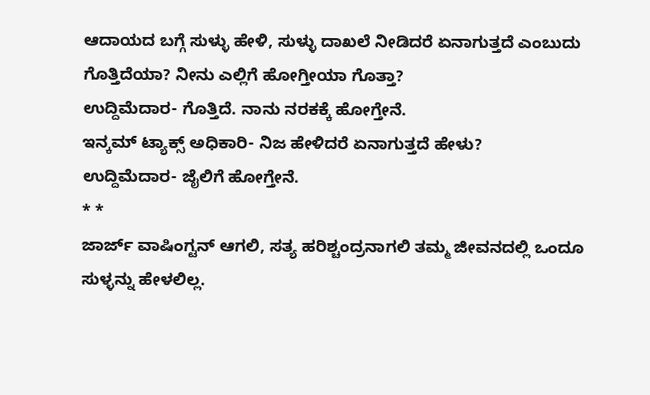ಆದಾಯದ ಬಗ್ಗೆ ಸುಳ್ಳು ಹೇಳಿ, ಸುಳ್ಳು ದಾಖಲೆ ನೀಡಿದರೆ ಏನಾಗುತ್ತದೆ ಎಂಬುದು ಗೊತ್ತಿದೆಯಾ? ನೀನು ಎಲ್ಲಿಗೆ ಹೋಗ್ತೀಯಾ ಗೊತ್ತಾ?
ಉದ್ದಿಮೆದಾರ- ಗೊತ್ತಿದೆ. ನಾನು ನರಕಕ್ಕೆ ಹೋಗ್ತೇನೆ.
ಇನ್ಕಮ್ ಟ್ಯಾಕ್ಸ್ ಅಧಿಕಾರಿ- ನಿಜ ಹೇಳಿದರೆ ಏನಾಗುತ್ತದೆ ಹೇಳು?
ಉದ್ದಿಮೆದಾರ- ಜೈಲಿಗೆ ಹೋಗ್ತೇನೆ.
* *
ಜಾರ್ಜ್ ವಾಷಿಂಗ್ಟನ್ ಆಗಲಿ, ಸತ್ಯ ಹರಿಶ್ಚಂದ್ರನಾಗಲಿ ತಮ್ಮ ಜೀವನದಲ್ಲಿ ಒಂದೂ ಸುಳ್ಳನ್ನು ಹೇಳಲಿಲ್ಲ.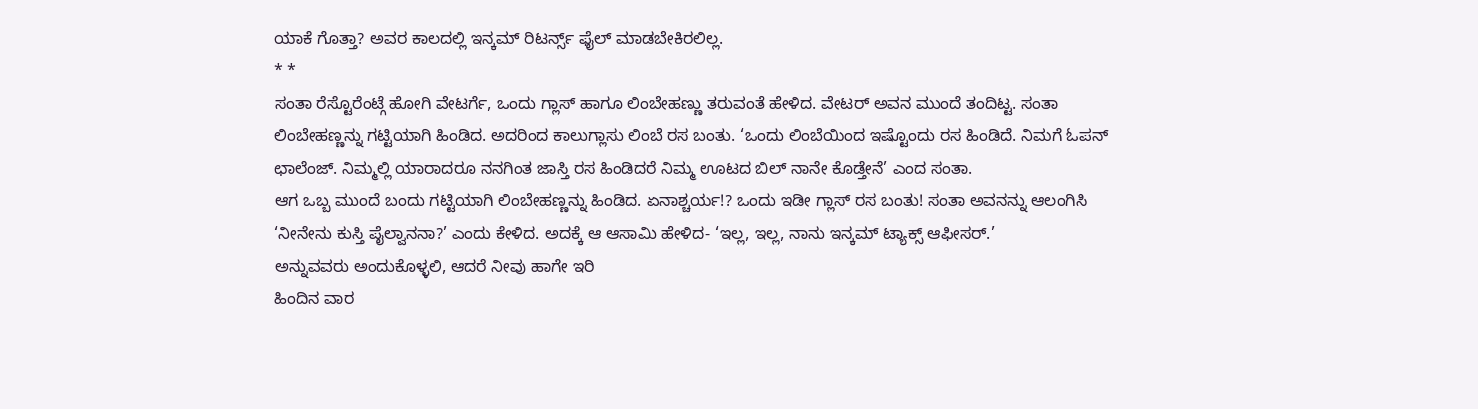ಯಾಕೆ ಗೊತ್ತಾ? ಅವರ ಕಾಲದಲ್ಲಿ ಇನ್ಕಮ್ ರಿಟರ್ನ್ಸ್ ಫೈಲ್ ಮಾಡಬೇಕಿರಲಿಲ್ಲ.
* *
ಸಂತಾ ರೆಸ್ಟೊರೆಂಟ್ಗೆ ಹೋಗಿ ವೇಟರ್ಗೆ, ಒಂದು ಗ್ಲಾಸ್ ಹಾಗೂ ಲಿಂಬೇಹಣ್ಣು ತರುವಂತೆ ಹೇಳಿದ. ವೇಟರ್ ಅವನ ಮುಂದೆ ತಂದಿಟ್ಟ. ಸಂತಾ ಲಿಂಬೇಹಣ್ಣನ್ನು ಗಟ್ಟಿಯಾಗಿ ಹಿಂಡಿದ. ಅದರಿಂದ ಕಾಲುಗ್ಲಾಸು ಲಿಂಬೆ ರಸ ಬಂತು. ‘ಒಂದು ಲಿಂಬೆಯಿಂದ ಇಷ್ಟೊಂದು ರಸ ಹಿಂಡಿದೆ. ನಿಮಗೆ ಓಪನ್ ಛಾಲೆಂಜ್. ನಿಮ್ಮಲ್ಲಿ ಯಾರಾದರೂ ನನಗಿಂತ ಜಾಸ್ತಿ ರಸ ಹಿಂಡಿದರೆ ನಿಮ್ಮ ಊಟದ ಬಿಲ್ ನಾನೇ ಕೊಡ್ತೇನೆ’ ಎಂದ ಸಂತಾ.
ಆಗ ಒಬ್ಬ ಮುಂದೆ ಬಂದು ಗಟ್ಟಿಯಾಗಿ ಲಿಂಬೇಹಣ್ಣನ್ನು ಹಿಂಡಿದ. ಏನಾಶ್ಚರ್ಯ!? ಒಂದು ಇಡೀ ಗ್ಲಾಸ್ ರಸ ಬಂತು! ಸಂತಾ ಅವನನ್ನು ಆಲಂಗಿಸಿ ‘ನೀನೇನು ಕುಸ್ತಿ ಪೈಲ್ವಾನನಾ?’ ಎಂದು ಕೇಳಿದ. ಅದಕ್ಕೆ ಆ ಆಸಾಮಿ ಹೇಳಿದ- ‘ಇಲ್ಲ, ಇಲ್ಲ, ನಾನು ಇನ್ಕಮ್ ಟ್ಯಾಕ್ಸ್ ಆಫೀಸರ್.’
ಅನ್ನುವವರು ಅಂದುಕೊಳ್ಳಲಿ, ಆದರೆ ನೀವು ಹಾಗೇ ಇರಿ
ಹಿಂದಿನ ವಾರ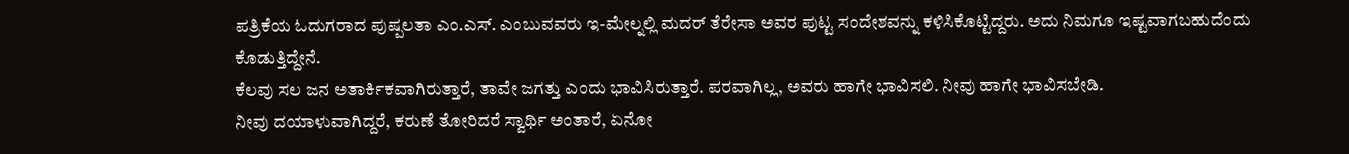ಪತ್ರಿಕೆಯ ಓದುಗರಾದ ಪುಷ್ಪಲತಾ ಎಂ.ಎಸ್. ಎಂಬುವವರು ಇ-ಮೇಲ್ನಲ್ಲಿ ಮದರ್ ತೆರೇಸಾ ಅವರ ಪುಟ್ಟ ಸಂದೇಶವನ್ನು ಕಳಿಸಿಕೊಟ್ಟಿದ್ದರು. ಅದು ನಿಮಗೂ ಇಷ್ಟವಾಗಬಹುದೆಂದು ಕೊಡುತ್ತಿದ್ದೇನೆ.
ಕೆಲವು ಸಲ ಜನ ಅತಾರ್ಕಿಕವಾಗಿರುತ್ತಾರೆ, ತಾವೇ ಜಗತ್ತು ಎಂದು ಭಾವಿಸಿರುತ್ತಾರೆ. ಪರವಾಗಿಲ್ಲ, ಅವರು ಹಾಗೇ ಭಾವಿಸಲಿ. ನೀವು ಹಾಗೇ ಭಾವಿಸಬೇಡಿ.
ನೀವು ದಯಾಳುವಾಗಿದ್ದರೆ, ಕರುಣೆ ತೋರಿದರೆ ಸ್ವಾರ್ಥಿ ಅಂತಾರೆ, ಏನೋ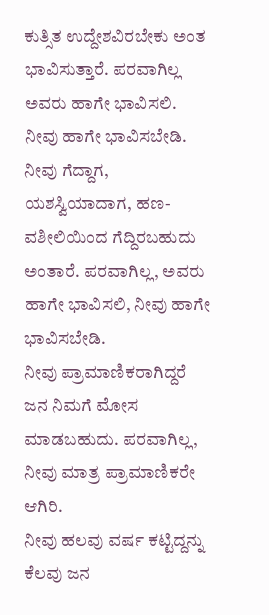ಕುತ್ಸಿತ ಉದ್ದೇಶವಿರಬೇಕು ಅಂತ ಭಾವಿಸುತ್ತಾರೆ. ಪರವಾಗಿಲ್ಲ ಅವರು ಹಾಗೇ ಭಾವಿಸಲಿ. ನೀವು ಹಾಗೇ ಭಾವಿಸಬೇಡಿ.
ನೀವು ಗೆದ್ದಾಗ, ಯಶಸ್ವಿಯಾದಾಗ, ಹಣ-ವಶೀಲಿಯಿಂದ ಗೆದ್ದಿರಬಹುದು ಅಂತಾರೆ. ಪರವಾಗಿಲ್ಲ, ಅವರು ಹಾಗೇ ಭಾವಿಸಲಿ, ನೀವು ಹಾಗೇ ಭಾವಿಸಬೇಡಿ.
ನೀವು ಪ್ರಾಮಾಣಿಕರಾಗಿದ್ದರೆ ಜನ ನಿಮಗೆ ಮೋಸ ಮಾಡಬಹುದು. ಪರವಾಗಿಲ್ಲ, ನೀವು ಮಾತ್ರ ಪ್ರಾಮಾಣಿಕರೇ ಆಗಿರಿ.
ನೀವು ಹಲವು ವರ್ಷ ಕಟ್ಟಿದ್ದನ್ನು ಕೆಲವು ಜನ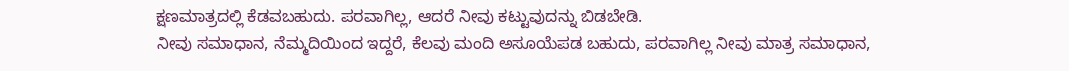ಕ್ಷಣಮಾತ್ರದಲ್ಲಿ ಕೆಡವಬಹುದು. ಪರವಾಗಿಲ್ಲ, ಆದರೆ ನೀವು ಕಟ್ಟುವುದನ್ನು ಬಿಡಬೇಡಿ.
ನೀವು ಸಮಾಧಾನ, ನೆಮ್ಮದಿಯಿಂದ ಇದ್ದರೆ, ಕೆಲವು ಮಂದಿ ಅಸೂಯೆಪಡ ಬಹುದು, ಪರವಾಗಿಲ್ಲ ನೀವು ಮಾತ್ರ ಸಮಾಧಾನ,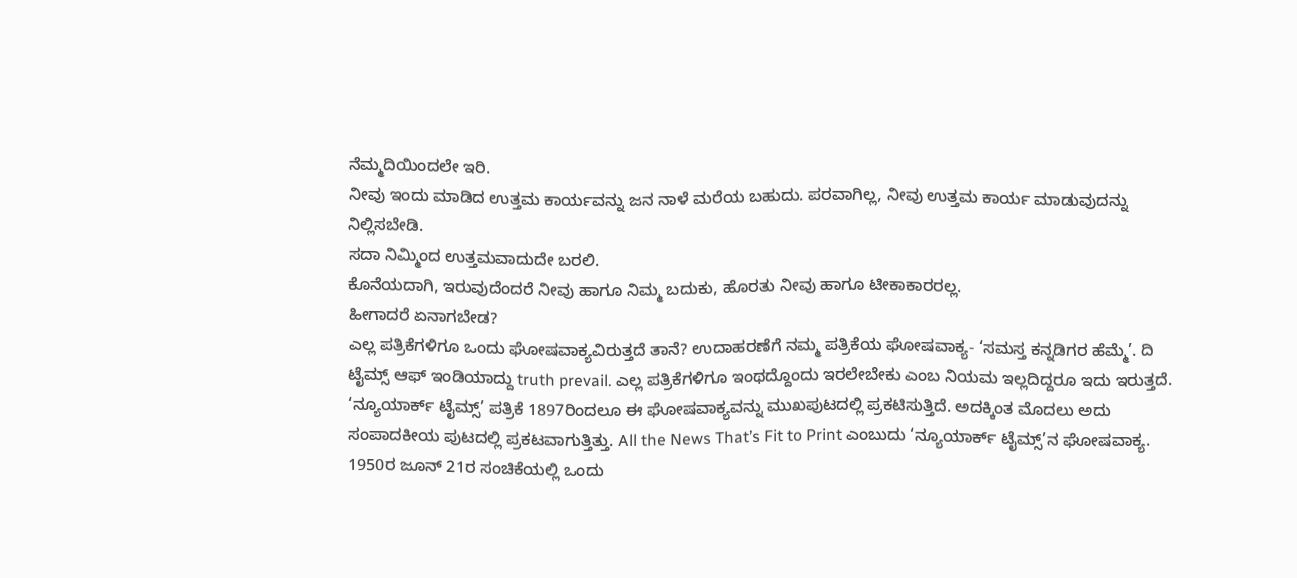ನೆಮ್ಮದಿಯಿಂದಲೇ ಇರಿ.
ನೀವು ಇಂದು ಮಾಡಿದ ಉತ್ತಮ ಕಾರ್ಯವನ್ನು ಜನ ನಾಳೆ ಮರೆಯ ಬಹುದು. ಪರವಾಗಿಲ್ಲ, ನೀವು ಉತ್ತಮ ಕಾರ್ಯ ಮಾಡುವುದನ್ನು ನಿಲ್ಲಿಸಬೇಡಿ.
ಸದಾ ನಿಮ್ಮಿಂದ ಉತ್ತಮವಾದುದೇ ಬರಲಿ.
ಕೊನೆಯದಾಗಿ, ಇರುವುದೆಂದರೆ ನೀವು ಹಾಗೂ ನಿಮ್ಮ ಬದುಕು, ಹೊರತು ನೀವು ಹಾಗೂ ಟೀಕಾಕಾರರಲ್ಲ.
ಹೀಗಾದರೆ ಏನಾಗಬೇಡ?
ಎಲ್ಲ ಪತ್ರಿಕೆಗಳಿಗೂ ಒಂದು ಘೋಷವಾಕ್ಯವಿರುತ್ತದೆ ತಾನೆ? ಉದಾಹರಣೆಗೆ ನಮ್ಮ ಪತ್ರಿಕೆಯ ಘೋಷವಾಕ್ಯ- ‘ಸಮಸ್ತ ಕನ್ನಡಿಗರ ಹೆಮ್ಮೆ’. ದಿ ಟೈಮ್ಸ್ ಆಫ್ ಇಂಡಿಯಾದ್ದು truth prevail. ಎಲ್ಲ ಪತ್ರಿಕೆಗಳಿಗೂ ಇಂಥದ್ದೊಂದು ಇರಲೇಬೇಕು ಎಂಬ ನಿಯಮ ಇಲ್ಲದಿದ್ದರೂ ಇದು ಇರುತ್ತದೆ.
‘ನ್ಯೂಯಾರ್ಕ್ ಟೈಮ್ಸ್’ ಪತ್ರಿಕೆ 1897ರಿಂದಲೂ ಈ ಘೋಷವಾಕ್ಯವನ್ನು ಮುಖಪುಟದಲ್ಲಿ ಪ್ರಕಟಿಸುತ್ತಿದೆ. ಅದಕ್ಕಿಂತ ಮೊದಲು ಅದು ಸಂಪಾದಕೀಯ ಪುಟದಲ್ಲಿ ಪ್ರಕಟವಾಗುತ್ತಿತ್ತು. All the News That’s Fit to Print ಎಂಬುದು ‘ನ್ಯೂಯಾರ್ಕ್ ಟೈಮ್ಸ್’ನ ಘೋಷವಾಕ್ಯ. 1950ರ ಜೂನ್ 21ರ ಸಂಚಿಕೆಯಲ್ಲಿ ಒಂದು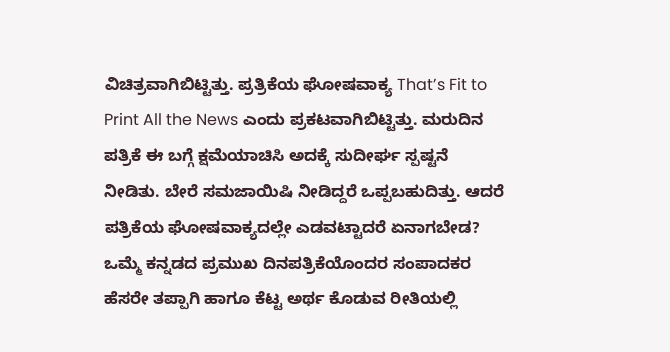ವಿಚಿತ್ರವಾಗಿಬಿಟ್ಟಿತ್ತು. ಪ್ರತ್ರಿಕೆಯ ಘೋಷವಾಕ್ಯ That’s Fit to Print All the News ಎಂದು ಪ್ರಕಟವಾಗಿಬಿಟ್ಟಿತ್ತು. ಮರುದಿನ ಪತ್ರಿಕೆ ಈ ಬಗ್ಗೆ ಕ್ಷಮೆಯಾಚಿಸಿ ಅದಕ್ಕೆ ಸುದೀರ್ಘ ಸ್ಪಷ್ಟನೆ ನೀಡಿತು. ಬೇರೆ ಸಮಜಾಯಿಷಿ ನೀಡಿದ್ದರೆ ಒಪ್ಪಬಹುದಿತ್ತು. ಆದರೆ ಪತ್ರಿಕೆಯ ಘೋಷವಾಕ್ಯದಲ್ಲೇ ಎಡವಟ್ಟಾದರೆ ಏನಾಗಬೇಡ?
ಒಮ್ಮೆ ಕನ್ನಡದ ಪ್ರಮುಖ ದಿನಪತ್ರಿಕೆಯೊಂದರ ಸಂಪಾದಕರ ಹೆಸರೇ ತಪ್ಪಾಗಿ ಹಾಗೂ ಕೆಟ್ಟ ಅರ್ಥ ಕೊಡುವ ರೀತಿಯಲ್ಲಿ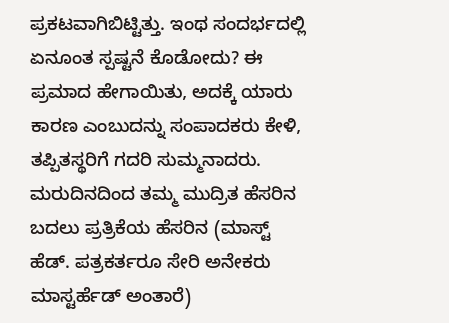ಪ್ರಕಟವಾಗಿಬಿಟ್ಟಿತ್ತು. ಇಂಥ ಸಂದರ್ಭದಲ್ಲಿ ಏನೂಂತ ಸ್ಪಷ್ಟನೆ ಕೊಡೋದು? ಈ ಪ್ರಮಾದ ಹೇಗಾಯಿತು, ಅದಕ್ಕೆ ಯಾರು ಕಾರಣ ಎಂಬುದನ್ನು ಸಂಪಾದಕರು ಕೇಳಿ, ತಪ್ಪಿತಸ್ಥರಿಗೆ ಗದರಿ ಸುಮ್ಮನಾದರು.
ಮರುದಿನದಿಂದ ತಮ್ಮ ಮುದ್ರಿತ ಹೆಸರಿನ ಬದಲು ಪ್ರತ್ರಿಕೆಯ ಹೆಸರಿನ (ಮಾಸ್ಟ್ ಹೆಡ್. ಪತ್ರಕರ್ತರೂ ಸೇರಿ ಅನೇಕರು ಮಾಸ್ಟರ್ಹೆಡ್ ಅಂತಾರೆ)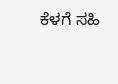ಕೆಳಗೆ ಸಹಿ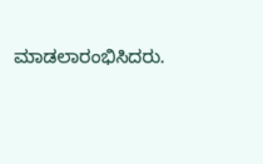ಮಾಡಲಾರಂಭಿಸಿದರು.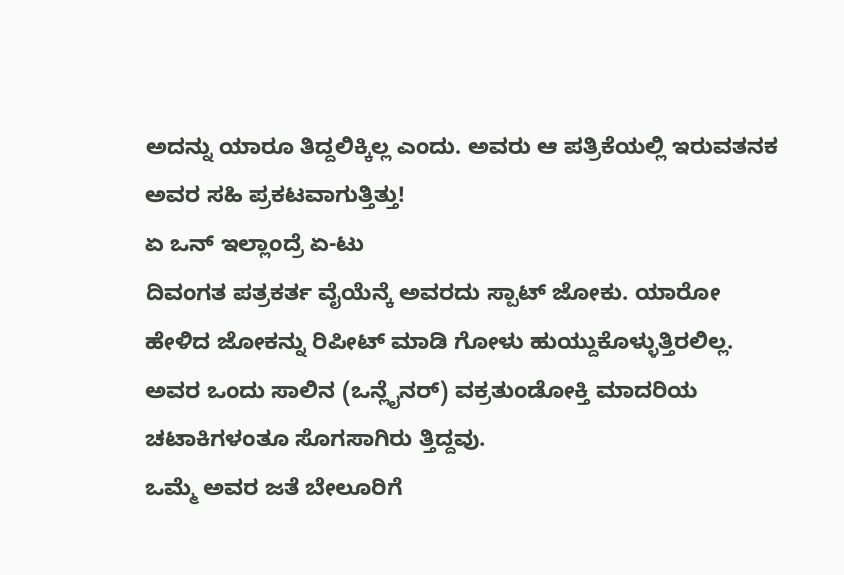ಅದನ್ನು ಯಾರೂ ತಿದ್ದಲಿಕ್ಕಿಲ್ಲ ಎಂದು. ಅವರು ಆ ಪತ್ರಿಕೆಯಲ್ಲಿ ಇರುವತನಕ ಅವರ ಸಹಿ ಪ್ರಕಟವಾಗುತ್ತಿತ್ತು!
ಏ ಒನ್ ಇಲ್ಲಾಂದ್ರೆ ಏ-ಟು
ದಿವಂಗತ ಪತ್ರಕರ್ತ ವೈಯೆನ್ಕೆ ಅವರದು ಸ್ಪಾಟ್ ಜೋಕು. ಯಾರೋ ಹೇಳಿದ ಜೋಕನ್ನು ರಿಪೀಟ್ ಮಾಡಿ ಗೋಳು ಹುಯ್ದುಕೊಳ್ಳುತ್ತಿರಲಿಲ್ಲ. ಅವರ ಒಂದು ಸಾಲಿನ (ಒನ್ಲೈನರ್) ವಕ್ರತುಂಡೋಕ್ತಿ ಮಾದರಿಯ ಚಟಾಕಿಗಳಂತೂ ಸೊಗಸಾಗಿರು ತ್ತಿದ್ದವು.
ಒಮ್ಮೆ ಅವರ ಜತೆ ಬೇಲೂರಿಗೆ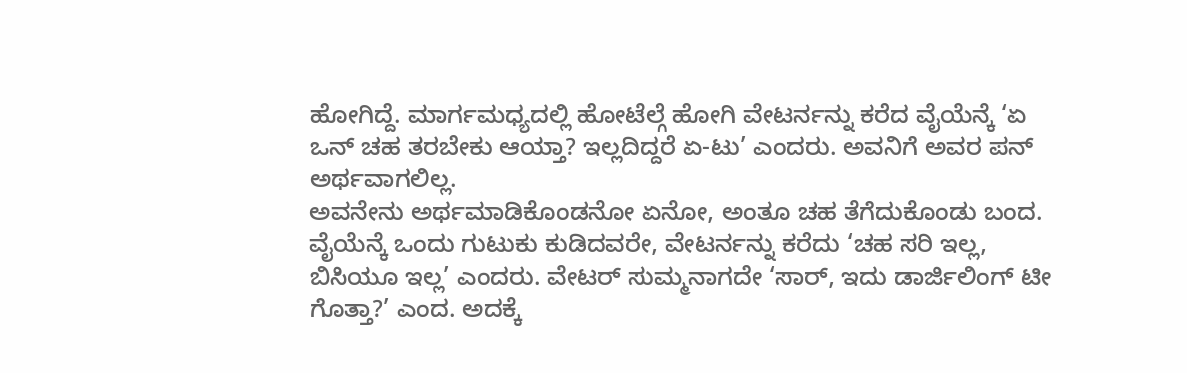ಹೋಗಿದ್ದೆ. ಮಾರ್ಗಮಧ್ಯದಲ್ಲಿ ಹೋಟೆಲ್ಗೆ ಹೋಗಿ ವೇಟರ್ನನ್ನು ಕರೆದ ವೈಯೆನ್ಕೆ ‘ಏ ಒನ್ ಚಹ ತರಬೇಕು ಆಯ್ತಾ? ಇಲ್ಲದಿದ್ದರೆ ಏ-ಟು’ ಎಂದರು. ಅವನಿಗೆ ಅವರ ಪನ್ ಅರ್ಥವಾಗಲಿಲ್ಲ.
ಅವನೇನು ಅರ್ಥಮಾಡಿಕೊಂಡನೋ ಏನೋ, ಅಂತೂ ಚಹ ತೆಗೆದುಕೊಂಡು ಬಂದ. ವೈಯೆನ್ಕೆ ಒಂದು ಗುಟುಕು ಕುಡಿದವರೇ, ವೇಟರ್ನನ್ನು ಕರೆದು ‘ಚಹ ಸರಿ ಇಲ್ಲ, ಬಿಸಿಯೂ ಇಲ್ಲ’ ಎಂದರು. ವೇಟರ್ ಸುಮ್ಮನಾಗದೇ ‘ಸಾರ್, ಇದು ಡಾರ್ಜಿಲಿಂಗ್ ಟೀ ಗೊತ್ತಾ?’ ಎಂದ. ಅದಕ್ಕೆ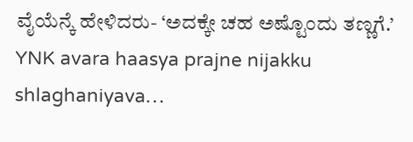ವೈಯೆನ್ಕೆ ಹೇಳಿದರು- ‘ಅದಕ್ಕೇ ಚಹ ಅಷ್ಟೊಂದು ತಣ್ಣಗೆ.’
YNK avara haasya prajne nijakku shlaghaniyava…